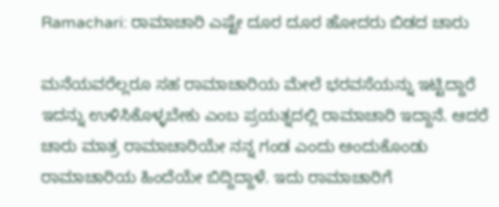Ramachari: ರಾಮಾಚಾರಿ ಎಷ್ಟೇ ದೂರ ದೂರ ಹೋದರು ಬಿಡದ ಚಾರು

ಮನೆಯವರೆಲ್ಲರೂ ಸಹ ರಾಮಾಚಾರಿಯ ಮೇಲೆ ಭರವಸೆಯನ್ನು ಇಟ್ಟಿದ್ದಾರೆ ಇದನ್ನು ಉಳಿಸಿಕೊಳ್ಳಬೇಕು ಎಂಬ ಪ್ರಯತ್ನದಲ್ಲಿ ರಾಮಾಚಾರಿ ಇದ್ದಾನೆ. ಆದರೆ ಚಾರು ಮಾತ್ರ ರಾಮಾಚಾರಿಯೇ ನನ್ನ ಗಂಡ ಎಂದು ಅಂದುಕೊಂಡು ರಾಮಾಚಾರಿಯ ಹಿಂದೆಯೇ ಬಿದ್ದಿದ್ದಾಳೆ. ಇದು ರಾಮಾಚಾರಿಗೆ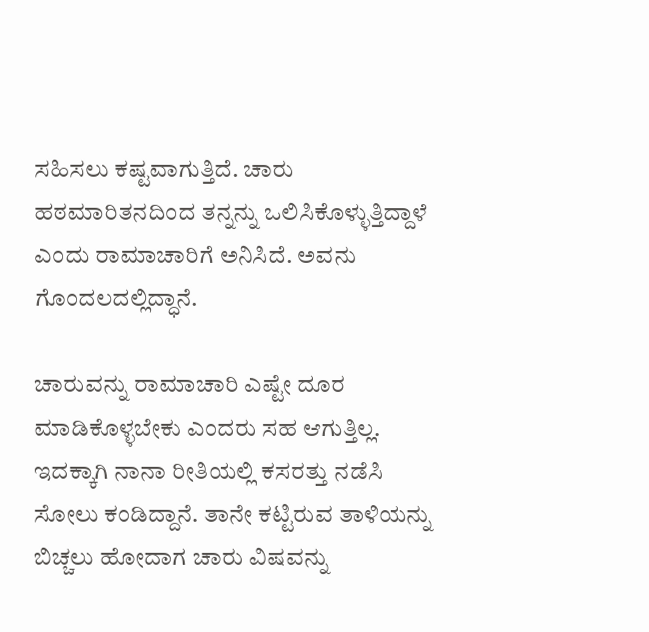ಸಹಿಸಲು ಕಷ್ಟವಾಗುತ್ತಿದೆ. ಚಾರು ಹಠಮಾರಿತನದಿಂದ ತನ್ನನ್ನು ಒಲಿಸಿಕೊಳ್ಳುತ್ತಿದ್ದಾಳೆ ಎಂದು ರಾಮಾಚಾರಿಗೆ ಅನಿಸಿದೆ. ಅವನು ಗೊಂದಲದಲ್ಲಿದ್ಧಾನೆ.

ಚಾರುವನ್ನು ರಾಮಾಚಾರಿ ಎಷ್ಟೇ ದೂರ ಮಾಡಿಕೊಳ್ಳಬೇಕು ಎಂದರು ಸಹ ಆಗುತ್ತಿಲ್ಲ. ಇದಕ್ಕಾಗಿ ನಾನಾ ರೀತಿಯಲ್ಲಿ ಕಸರತ್ತು ನಡೆಸಿ ಸೋಲು ಕಂಡಿದ್ದಾನೆ. ತಾನೇ ಕಟ್ಟಿರುವ ತಾಳಿಯನ್ನು ಬಿಚ್ಚಲು ಹೋದಾಗ ಚಾರು ವಿಷವನ್ನು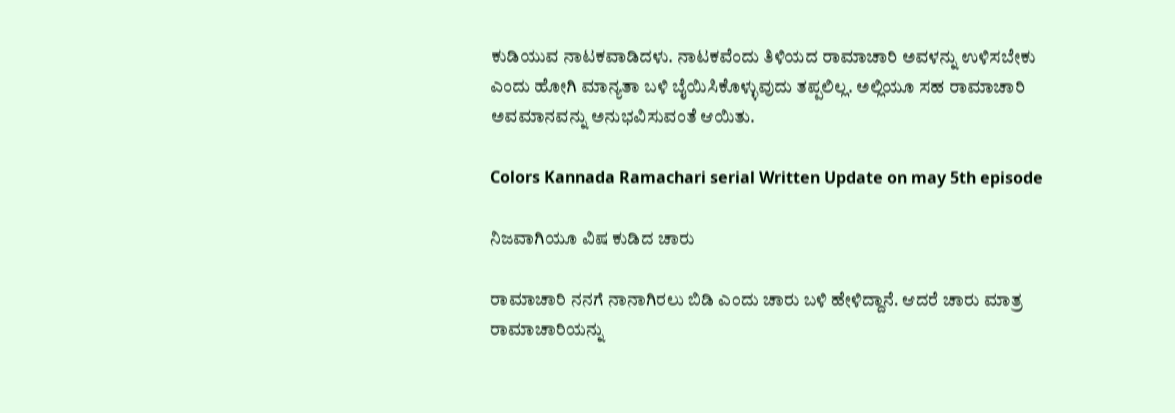ಕುಡಿಯುವ ನಾಟಕವಾಡಿದಳು. ನಾಟಕವೆಂದು ತಿಳಿಯದ ರಾಮಾಚಾರಿ ಅವಳನ್ನು ಉಳಿಸಬೇಕು ಎಂದು ಹೋಗಿ ಮಾನ್ಯತಾ ಬಳಿ ಬೈಯಿಸಿಕೊಳ್ಳುವುದು ತಪ್ಪಲಿಲ್ಲ. ಅಲ್ಲಿಯೂ ಸಹ ರಾಮಾಚಾರಿ ಅವಮಾನವನ್ನು ಅನುಭವಿಸುವಂತೆ ಆಯಿತು.

Colors Kannada Ramachari serial Written Update on may 5th episode

ನಿಜವಾಗಿಯೂ ವಿಷ ಕುಡಿದ ಚಾರು

ರಾಮಾಚಾರಿ ನನಗೆ ನಾನಾಗಿರಲು ಬಿಡಿ ಎಂದು ಚಾರು ಬಳಿ ಹೇಳಿದ್ದಾನೆ. ಆದರೆ ಚಾರು ಮಾತ್ರ ರಾಮಾಚಾರಿಯನ್ನು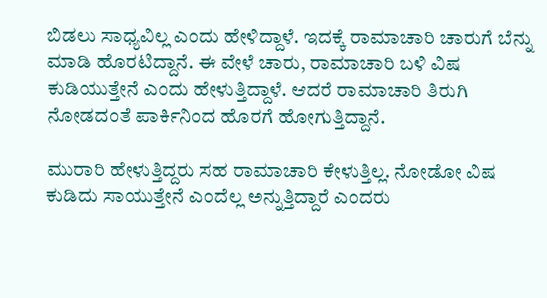ಬಿಡಲು ಸಾಧ್ಯವಿಲ್ಲ ಎಂದು ಹೇಳಿದ್ದಾಳೆ. ಇದಕ್ಕೆ ರಾಮಾಚಾರಿ ಚಾರುಗೆ ಬೆನ್ನು ಮಾಡಿ ಹೊರಟಿದ್ದಾನೆ. ಈ ವೇಳೆ ಚಾರು, ರಾಮಾಚಾರಿ ಬಳಿ ವಿಷ ಕುಡಿಯುತ್ತೇನೆ ಎಂದು ಹೇಳುತ್ತಿದ್ದಾಳೆ. ಆದರೆ ರಾಮಾಚಾರಿ ತಿರುಗಿ‌ ನೋಡದಂತೆ ಪಾರ್ಕಿನಿಂದ ಹೊರಗೆ ಹೋಗುತ್ತಿದ್ದಾನೆ.

ಮುರಾರಿ ಹೇಳುತ್ತಿದ್ದರು ಸಹ ರಾಮಾಚಾರಿ ಕೇಳುತ್ತಿಲ್ಲ. ನೋಡೋ‌ ವಿಷ ಕುಡಿದು ಸಾಯುತ್ತೇನೆ ಎಂದೆಲ್ಲ ಅನ್ನುತ್ತಿದ್ದಾರೆ ಎಂದರು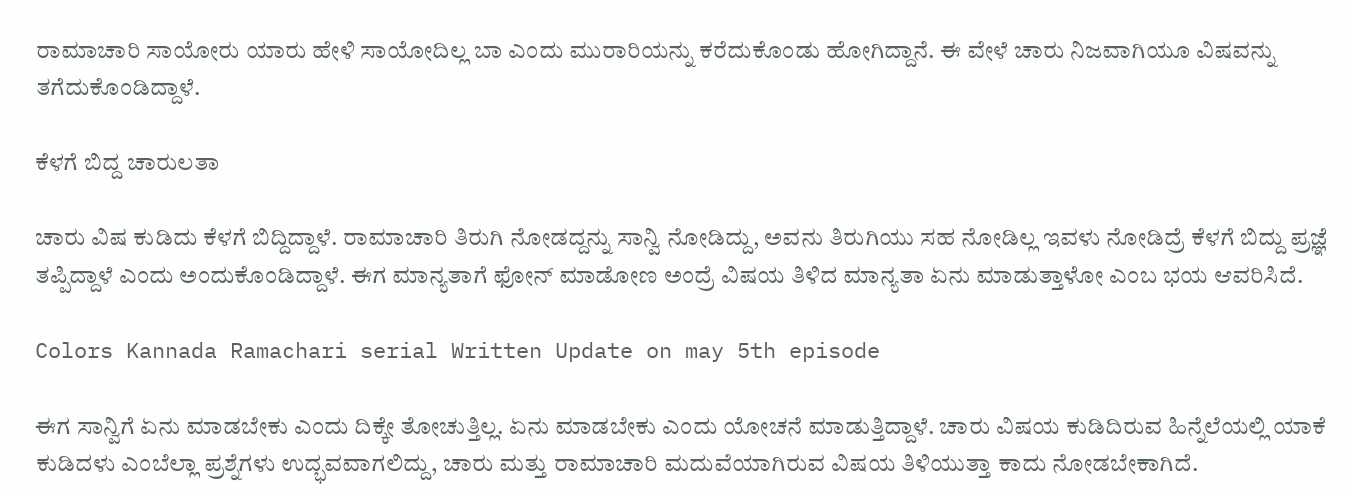ರಾಮಾಚಾರಿ ಸಾಯೋರು‌ ಯಾರು ಹೇಳಿ ಸಾಯೋದಿಲ್ಲ ಬಾ ಎಂದು ಮುರಾರಿಯನ್ನು ಕರೆದುಕೊಂಡು ಹೋಗಿದ್ದಾನೆ. ಈ ವೇಳೆ ಚಾರು ನಿಜವಾಗಿಯೂ ವಿಷವನ್ನು ತಗೆದುಕೊಂಡಿದ್ದಾಳೆ.

ಕೆಳಗೆ ಬಿದ್ದ ಚಾರುಲತಾ

ಚಾರು ವಿಷ ಕುಡಿದು ಕೆಳಗೆ ಬಿದ್ದಿದ್ದಾಳೆ. ರಾಮಾಚಾರಿ ತಿರುಗಿ ನೋಡದ್ದನ್ನು ಸಾನ್ವಿ ನೋಡಿದ್ದು, ಅವನು ತಿರುಗಿಯು ಸಹ ನೋಡಿಲ್ಲ ಇವಳು ನೋಡಿದ್ರೆ ಕೆಳಗೆ ಬಿದ್ದು ಪ್ರಜ್ಞೆ ತಪ್ಪಿದ್ದಾಳೆ ಎಂದು ಅಂದುಕೊಂಡಿದ್ದಾಳೆ. ಈಗ ಮಾನ್ಯತಾ‌ಗೆ ಫೋನ್ ಮಾಡೋಣ ಅಂದ್ರೆ ವಿಷಯ ತಿಳಿದ ಮಾನ್ಯತಾ ಏನು ಮಾಡುತ್ತಾಳೋ ಎಂಬ ಭಯ ಆವರಿಸಿದೆ.

Colors Kannada Ramachari serial Written Update on may 5th episode

ಈಗ ಸಾನ್ವಿಗೆ ಏನು ಮಾಡಬೇಕು ಎಂದು ದಿಕ್ಕೇ ತೋಚುತ್ತಿಲ್ಲ. ಏನು ಮಾಡಬೇಕು ಎಂದು ಯೋಚನೆ ಮಾಡುತ್ತಿದ್ದಾಳೆ. ಚಾರು ವಿಷಯ ಕುಡಿದಿರುವ ಹಿನ್ನೆಲೆಯಲ್ಲಿ ಯಾಕೆ ಕುಡಿದಳು ಎಂಬೆಲ್ಲಾ ಪ್ರಶ್ನೆಗಳು ಉದ್ಭವವಾಗಲಿದ್ದು, ಚಾರು ಮತ್ತು ರಾಮಾಚಾರಿ ಮದುವೆಯಾಗಿರುವ ವಿಷಯ ತಿಳಿಯುತ್ತಾ ಕಾದು ನೋಡಬೇಕಾಗಿದೆ.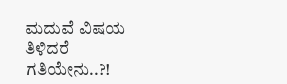ಮದುವೆ ವಿಷಯ ತಿಳಿದರೆ ಗತಿಯೇನು..?!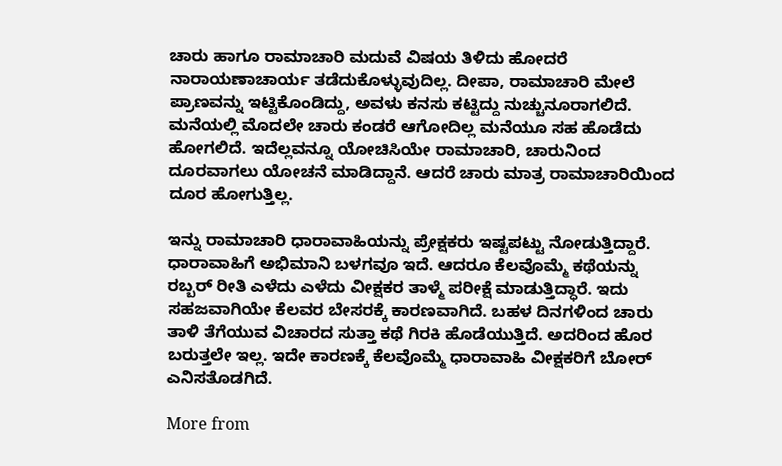ಚಾರು ಹಾಗೂ ರಾಮಾಚಾರಿ ಮದುವೆ ವಿಷಯ ತಿಳಿದು ಹೋದರೆ ನಾರಾಯಣಾಚಾರ್ಯ ತಡೆದುಕೊಳ್ಳುವುದಿಲ್ಲ. ದೀಪಾ, ರಾಮಾಚಾರಿ ಮೇಲೆ ಪ್ರಾಣವನ್ನು ಇಟ್ಟಿಕೊಂಡಿದ್ದು, ಅವಳು ಕನಸು ಕಟ್ಟಿದ್ದು ನುಚ್ಚು‌ನೂರಾಗಲಿದೆ. ಮನೆಯಲ್ಲಿ ಮೊದಲೇ ಚಾರು ಕಂಡರೆ ಆಗೋದಿಲ್ಲ ಮನೆಯೂ ಸಹ ಹೊಡೆದು ಹೋಗಲಿದೆ. ಇದೆಲ್ಲವನ್ನೂ ಯೋಚಿಸಿಯೇ ರಾಮಾಚಾರಿ, ಚಾರುನಿಂದ ದೂರವಾಗಲು ಯೋಚನೆ ಮಾಡಿದ್ದಾನೆ. ಆದರೆ ಚಾರು ಮಾತ್ರ ರಾಮಾಚಾರಿಯಿಂದ ದೂರ ಹೋಗುತ್ತಿಲ್ಲ.

ಇನ್ನು ರಾಮಾಚಾರಿ ಧಾರಾವಾಹಿಯನ್ನು ಪ್ರೇಕ್ಷಕರು ಇಷ್ಟಪಟ್ಟು ನೋಡುತ್ತಿದ್ದಾರೆ. ಧಾರಾವಾಹಿಗೆ ಅಭಿಮಾನಿ ಬಳಗವೂ ಇದೆ. ಆದರೂ ಕೆಲವೊಮ್ಮೆ ಕಥೆಯನ್ನು ರಬ್ಬರ್ ರೀತಿ ಎಳೆದು ಎಳೆದು ವೀಕ್ಷಕರ ತಾಳ್ಮೆ ಪರೀಕ್ಷೆ ಮಾಡುತ್ತಿದ್ಧಾರೆ. ಇದು ಸಹಜವಾಗಿಯೇ ಕೆಲವರ ಬೇಸರಕ್ಕೆ ಕಾರಣವಾಗಿದೆ. ಬಹಳ ದಿನಗಳಿಂದ ಚಾರು ತಾಳಿ ತೆಗೆಯುವ ವಿಚಾರದ ಸುತ್ತಾ ಕಥೆ ಗಿರಕಿ ಹೊಡೆಯುತ್ತಿದೆ. ಅದರಿಂದ ಹೊರ ಬರುತ್ತಲೇ ಇಲ್ಲ. ಇದೇ ಕಾರಣಕ್ಕೆ ಕೆಲವೊಮ್ಮೆ ಧಾರಾವಾಹಿ ವೀಕ್ಷಕರಿಗೆ ಬೋರ್ ಎನಿಸತೊಡಗಿದೆ.

More from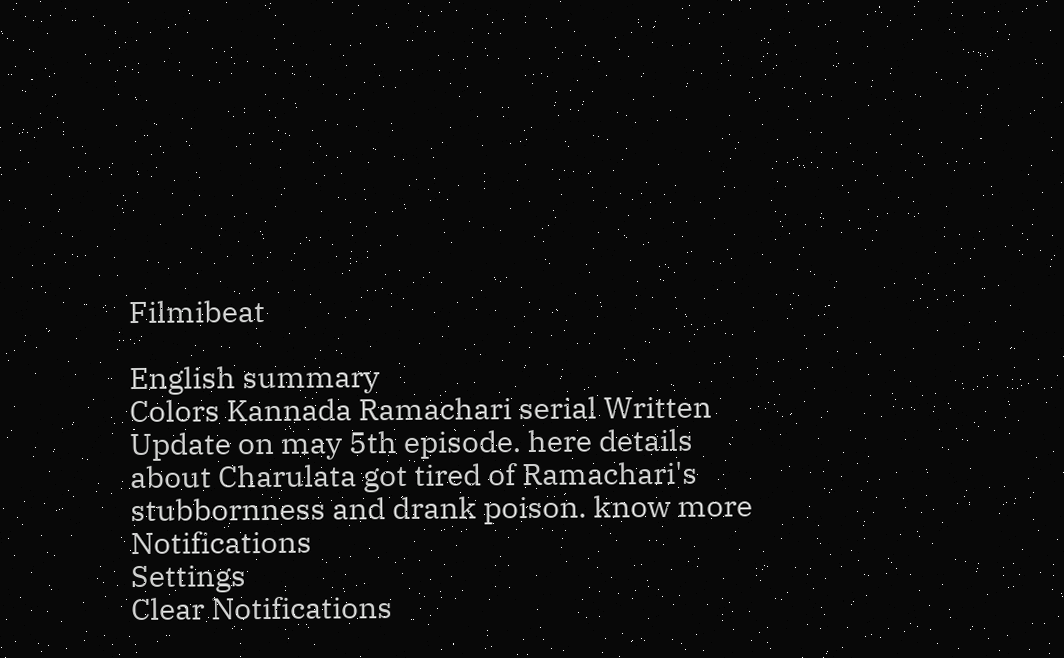Filmibeat

English summary
Colors Kannada Ramachari serial Written Update on may 5th episode. here details about Charulata got tired of Ramachari's stubbornness and drank poison. know more
Notifications
Settings
Clear Notifications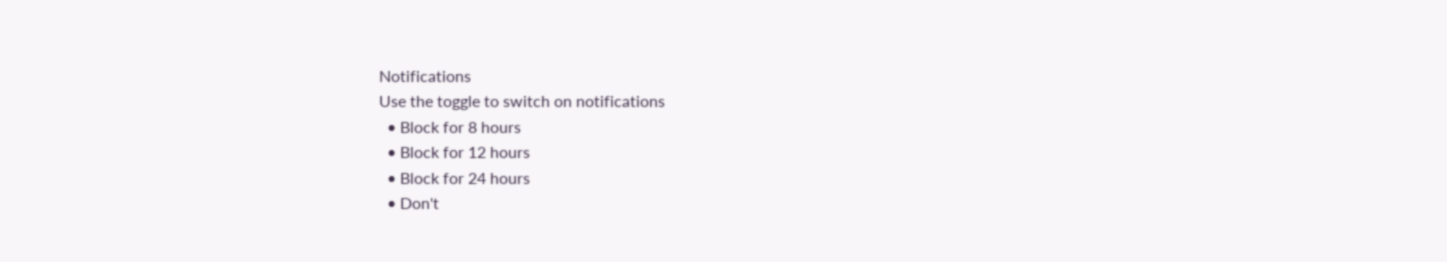Notifications
Use the toggle to switch on notifications
  • Block for 8 hours
  • Block for 12 hours
  • Block for 24 hours
  • Don't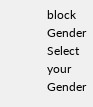block
Gender
Select your Gender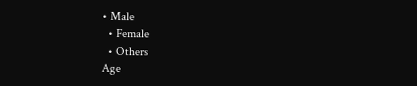• Male
  • Female
  • Others
Age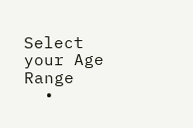Select your Age Range
  •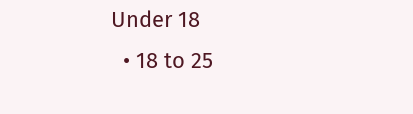Under 18
  • 18 to 25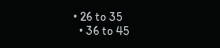• 26 to 35
  • 36 to 45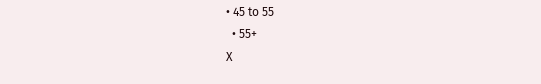• 45 to 55
  • 55+
X